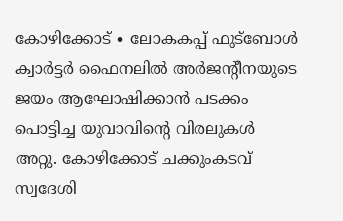കോഴിക്കോട് ∙ ലോകകപ്പ് ഫുട്ബോൾ ക്വാർട്ടർ ഫൈനലിൽ അർജന്റീനയുടെ ജയം ആഘോഷിക്കാൻ പടക്കം പൊട്ടിച്ച യുവാവിന്റെ വിരലുകൾ അറ്റു. കോഴിക്കോട് ചക്കുംകടവ് സ്വദേശി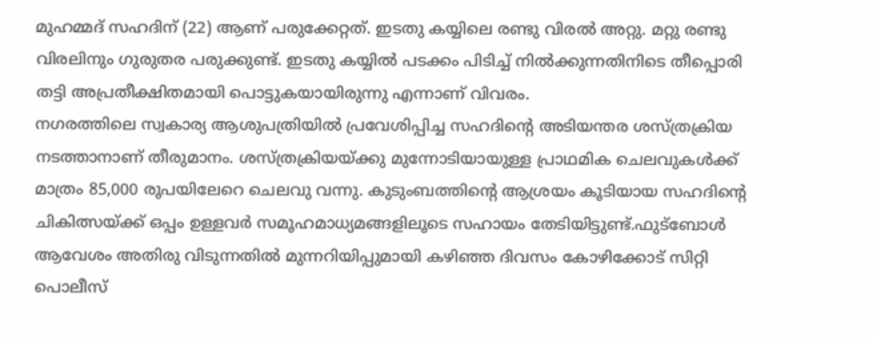മുഹമ്മദ് സഹദിന് (22) ആണ് പരുക്കേറ്റത്. ഇടതു കയ്യിലെ രണ്ടു വിരൽ അറ്റു. മറ്റു രണ്ടു വിരലിനും ഗുരുതര പരുക്കുണ്ട്. ഇടതു കയ്യിൽ പടക്കം പിടിച്ച് നിൽക്കുന്നതിനിടെ തീപ്പൊരി തട്ടി അപ്രതീക്ഷിതമായി പൊട്ടുകയായിരുന്നു എന്നാണ് വിവരം.
നഗരത്തിലെ സ്വകാര്യ ആശുപത്രിയിൽ പ്രവേശിപ്പിച്ച സഹദിന്റെ അടിയന്തര ശസ്ത്രക്രിയ നടത്താനാണ് തീരുമാനം. ശസ്ത്രക്രിയയ്ക്കു മുന്നോടിയായുള്ള പ്രാഥമിക ചെലവുകൾക്ക് മാത്രം 85,000 രൂപയിലേറെ ചെലവു വന്നു. കുടുംബത്തിന്റെ ആശ്രയം കൂടിയായ സഹദിന്റെ ചികിത്സയ്ക്ക് ഒപ്പം ഉള്ളവർ സമൂഹമാധ്യമങ്ങളിലൂടെ സഹായം തേടിയിട്ടുണ്ട്.ഫുട്ബോൾ ആവേശം അതിരു വിടുന്നതിൽ മുന്നറിയിപ്പുമായി കഴിഞ്ഞ ദിവസം കോഴിക്കോട് സിറ്റി പൊലീസ്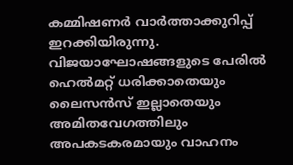കമ്മിഷണർ വാർത്താക്കുറിപ്പ് ഇറക്കിയിരുന്നു. വിജയാഘോഷങ്ങളുടെ പേരിൽ ഹെൽമറ്റ് ധരിക്കാതെയും ലൈസൻസ് ഇല്ലാതെയും അമിതവേഗത്തിലും അപകടകരമായും വാഹനം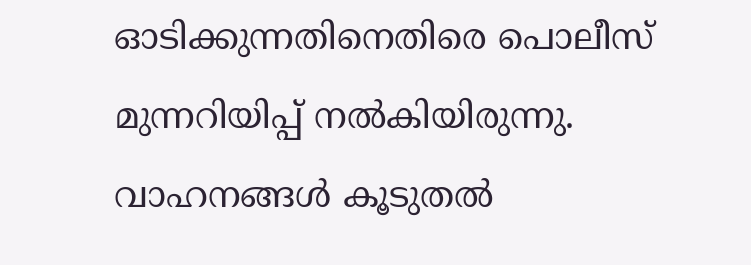ഓടിക്കുന്നതിനെതിരെ പൊലീസ് മുന്നറിയിപ്പ് നൽകിയിരുന്നു. വാഹനങ്ങൾ കൂടുതൽ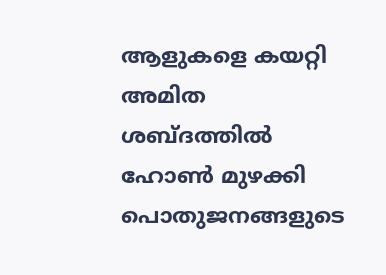ആളുകളെ കയറ്റി അമിത ശബ്ദത്തിൽ ഹോൺ മുഴക്കി പൊതുജനങ്ങളുടെ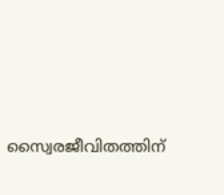സ്വൈരജീവിതത്തിന്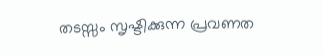തടസ്സം സൃഷ്ടിക്കുന്ന പ്രവണത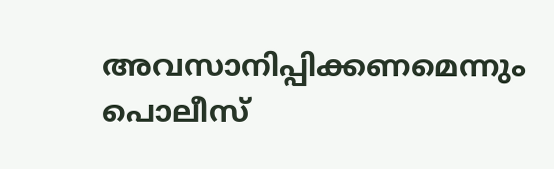അവസാനിപ്പിക്കണമെന്നും പൊലീസ്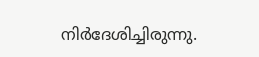നിർദേശിച്ചിരുന്നു.